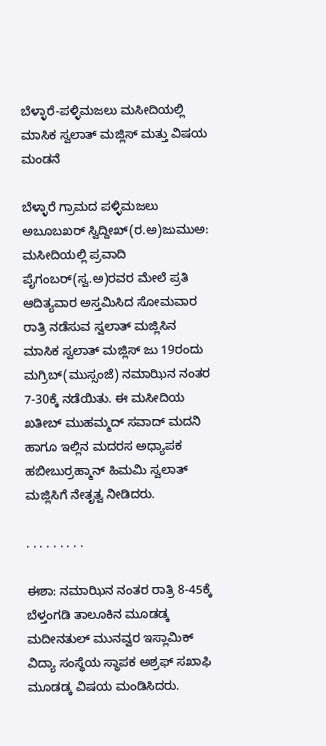ಬೆಳ್ಳಾರೆ-ಪಳ್ಳಿಮಜಲು ಮಸೀದಿಯಲ್ಲಿ ಮಾಸಿಕ ಸ್ವಲಾತ್ ಮಜ್ಲಿಸ್ ಮತ್ತು ವಿಷಯ ಮಂಡನೆ

ಬೆಳ್ಳಾರೆ ಗ್ರಾಮದ ಪಳ್ಳಿಮಜಲು ಅಬೂಬಖರ್ ಸ್ವಿದ್ದೀಖ್(ರ.ಅ)ಜುಮುಅ: ಮಸೀದಿಯಲ್ಲಿ ಪ್ರವಾದಿ ಪೈಗಂಬರ್(ಸ್ವ.ಅ)ರವರ ಮೇಲೆ ಪ್ರತಿ ಆದಿತ್ಯವಾರ ಅಸ್ತಮಿಸಿದ ಸೋಮವಾರ ರಾತ್ರಿ ನಡೆಸುವ ಸ್ವಲಾತ್ ಮಜ್ಲಿಸಿನ ಮಾಸಿಕ ಸ್ವಲಾತ್ ಮಜ್ಲಿಸ್ ಜು 19ರಂದು ಮಗ್ರಿಬ್(ಮುಸ್ಸಂಜೆ) ನಮಾಝಿನ ನಂತರ 7-30ಕ್ಕೆ ನಡೆಯಿತು. ಈ ಮಸೀದಿಯ ಖತೀಬ್ ಮುಹಮ್ಮದ್ ಸವಾದ್ ಮದನಿ ಹಾಗೂ ಇಲ್ಲಿನ ಮದರಸ ಅಧ್ಯಾಪಕ ಹಬೀಬುರ್ರಹ್ಮಾನ್ ಹಿಮಮಿ ಸ್ವಲಾತ್ ಮಜ್ಲಿಸಿಗೆ ನೇತೃತ್ವ ನೀಡಿದರು.

. . . . . . . . .

ಈಶಾ: ನಮಾಝಿನ ನಂತರ ರಾತ್ರಿ 8-45ಕ್ಕೆ ಬೆಳ್ತಂಗಡಿ ತಾಲೂಕಿನ ಮೂಡಡ್ಕ ಮದೀನತುಲ್ ಮುನವ್ವರ ಇಸ್ಲಾಮಿಕ್ ವಿದ್ಯಾ ಸಂಸ್ಥೆಯ ಸ್ಥಾಪಕ ಅಶ್ರಫ್ ಸಖಾಫಿ ಮೂಡಡ್ಕ ವಿಷಯ ಮಂಡಿಸಿದರು.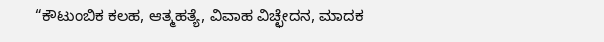“ಕೌಟುಂಬಿಕ ಕಲಹ, ಆತ್ಮಹತ್ಯೆ, ವಿವಾಹ ವಿಚ್ಛೇದನ, ಮಾದಕ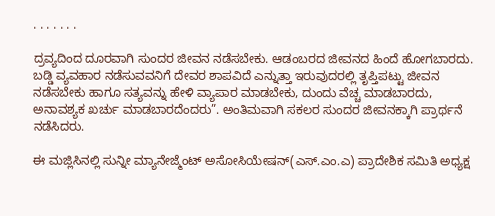. . . . . . .

ದ್ರವ್ಯದಿಂದ ದೂರವಾಗಿ ಸುಂದರ ಜೀವನ ನಡೆಸಬೇಕು. ಆಡಂಬರದ ಜೀವನದ ಹಿಂದೆ ಹೋಗಬಾರದು. ಬಡ್ಡಿ ವ್ಯವಹಾರ ನಡೆಸುವವನಿಗೆ ದೇವರ ಶಾಪವಿದೆ ಎನ್ನುತ್ತಾ ಇರುವುದರಲ್ಲಿ ತೃಪ್ತಿಪಟ್ಟು ಜೀವನ ನಡೆಸಬೇಕು ಹಾಗೂ ಸತ್ಯವನ್ನು ಹೇಳಿ ವ್ಯಾಪಾರ ಮಾಡಬೇಕು, ದುಂದು ವೆಚ್ಚ ಮಾಡಬಾರದು, ಅನಾವಶ್ಯಕ ಖರ್ಚು ಮಾಡಬಾರದೆಂದರು”. ಅಂತಿಮವಾಗಿ ಸಕಲರ ಸುಂದರ ಜೀವನಕ್ಕಾಗಿ ಪ್ರಾರ್ಥನೆ ನಡೆಸಿದರು.

ಈ ಮಜ್ಲಿಸಿನಲ್ಲಿ ಸುನ್ನೀ ಮ್ಯಾನೇಜ್ಮೆಂಟ್ ಅಸೋಸಿಯೇಷನ್(ಎಸ್.ಎಂ.ಎ) ಪ್ರಾದೇಶಿಕ ಸಮಿತಿ ಅಧ್ಯಕ್ಷ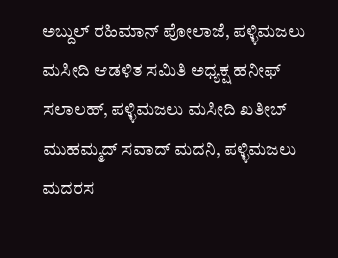ಅಬ್ದುಲ್ ರಹಿಮಾನ್ ಪೋಲಾಜೆ, ಪಳ್ಳಿಮಜಲು ಮಸೀದಿ ಆಡಳಿತ ಸಮಿತಿ ಅಧ್ಯಕ್ಷ ಹನೀಫ್ ಸಲಾಲಹ್, ಪಳ್ಳಿಮಜಲು ಮಸೀದಿ ಖತೀಬ್ ಮುಹಮ್ಮದ್ ಸವಾದ್ ಮದನಿ, ಪಳ್ಳಿಮಜಲು ಮದರಸ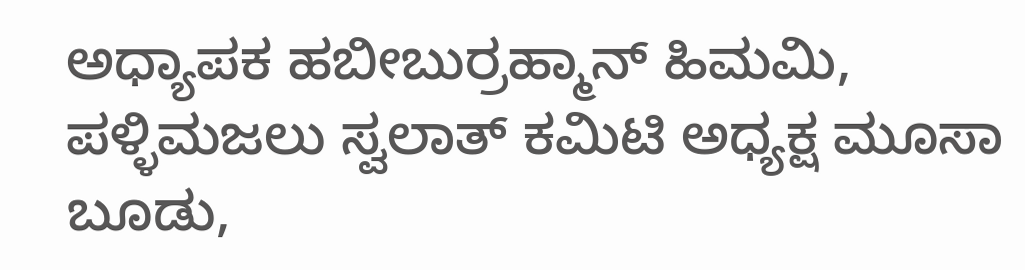ಅಧ್ಯಾಪಕ ಹಬೀಬುರ್ರಹ್ಮಾನ್ ಹಿಮಮಿ, ಪಳ್ಳಿಮಜಲು ಸ್ವಲಾತ್ ಕಮಿಟಿ ಅಧ್ಯಕ್ಷ ಮೂಸಾ ಬೂಡು,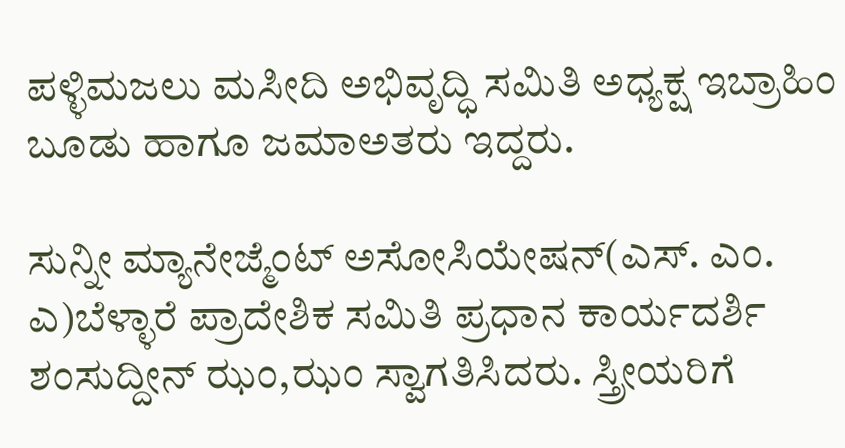ಪಳ್ಳಿಮಜಲು ಮಸೀದಿ ಅಭಿವೃದ್ಧಿ ಸಮಿತಿ ಅಧ್ಯಕ್ಷ ಇಬ್ರಾಹಿಂ ಬೂಡು ಹಾಗೂ ಜಮಾಅತರು ಇದ್ದರು.

ಸುನ್ನೀ ಮ್ಯಾನೇಜ್ಮೆಂಟ್ ಅಸೋಸಿಯೇಷನ್(ಎಸ್. ಎಂ. ಎ)ಬೆಳ್ಳಾರೆ ಪ್ರಾದೇಶಿಕ ಸಮಿತಿ ಪ್ರಧಾನ ಕಾರ್ಯದರ್ಶಿ ಶಂಸುದ್ದೀನ್ ಝಂ,ಝಂ ಸ್ವಾಗತಿಸಿದರು. ಸ್ತ್ರೀಯರಿಗೆ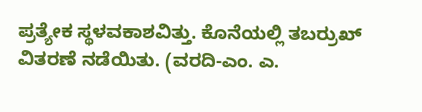ಪ್ರತ್ಯೇಕ ಸ್ಥಳವಕಾಶವಿತ್ತು. ಕೊನೆಯಲ್ಲಿ ತಬರ್ರುಖ್ ವಿತರಣೆ ನಡೆಯಿತು. (ವರದಿ-ಎಂ. ಎ.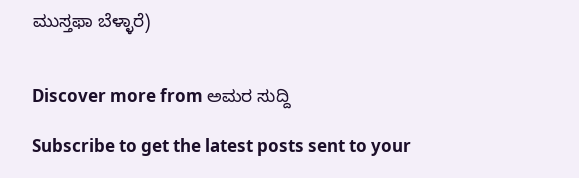ಮುಸ್ತಫಾ ಬೆಳ್ಳಾರೆ)


Discover more from ಅಮರ ಸುದ್ದಿ

Subscribe to get the latest posts sent to your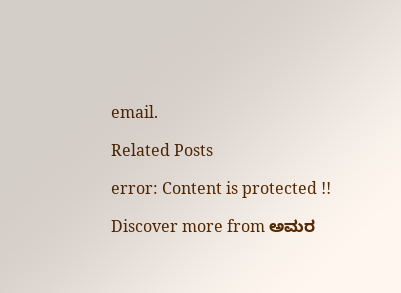email.

Related Posts

error: Content is protected !!

Discover more from ಅಮರ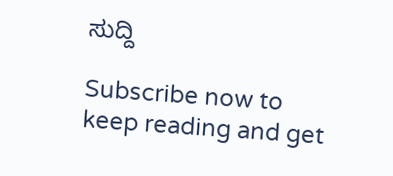ಸುದ್ದಿ

Subscribe now to keep reading and get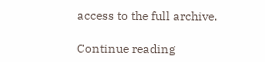access to the full archive.

Continue reading